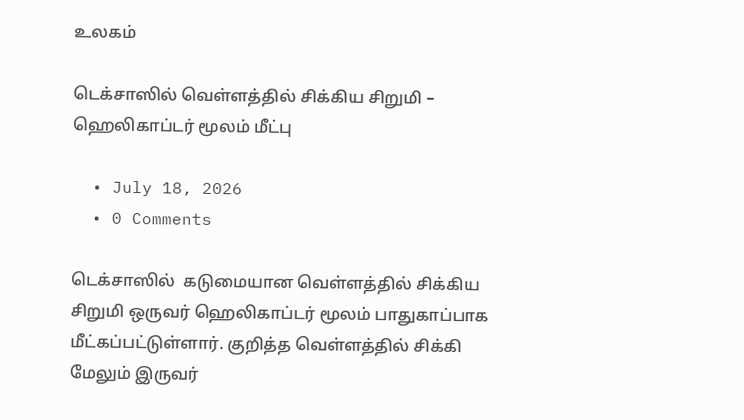உலகம்

டெக்சாஸில் வெள்ளத்தில் சிக்கிய சிறுமி – ஹெலிகாப்டர் மூலம் மீட்பு

  • July 18, 2026
  • 0 Comments

டெக்சாஸில்  கடுமையான வெள்ளத்தில் சிக்கிய சிறுமி ஒருவர் ஹெலிகாப்டர் மூலம் பாதுகாப்பாக மீட்கப்பட்டுள்ளார். குறித்த வெள்ளத்தில் சிக்கி மேலும் இருவர்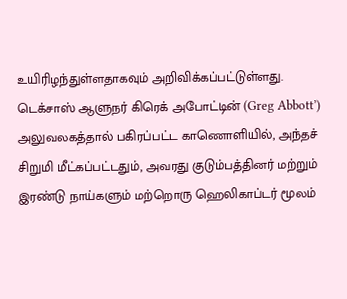உயிரிழந்துள்ளதாகவும் அறிவிக்கப்பட்டுள்ளது. டெக்சாஸ் ஆளுநர் கிரெக் அபோட்டின் (Greg Abbott’) அலுவலகத்தால் பகிரப்பட்ட காணொளியில், அந்தச் சிறுமி மீட்கப்பட்டதும், அவரது குடும்பத்தினர் மற்றும் இரண்டு நாய்களும் மற்றொரு ஹெலிகாப்டர் மூலம்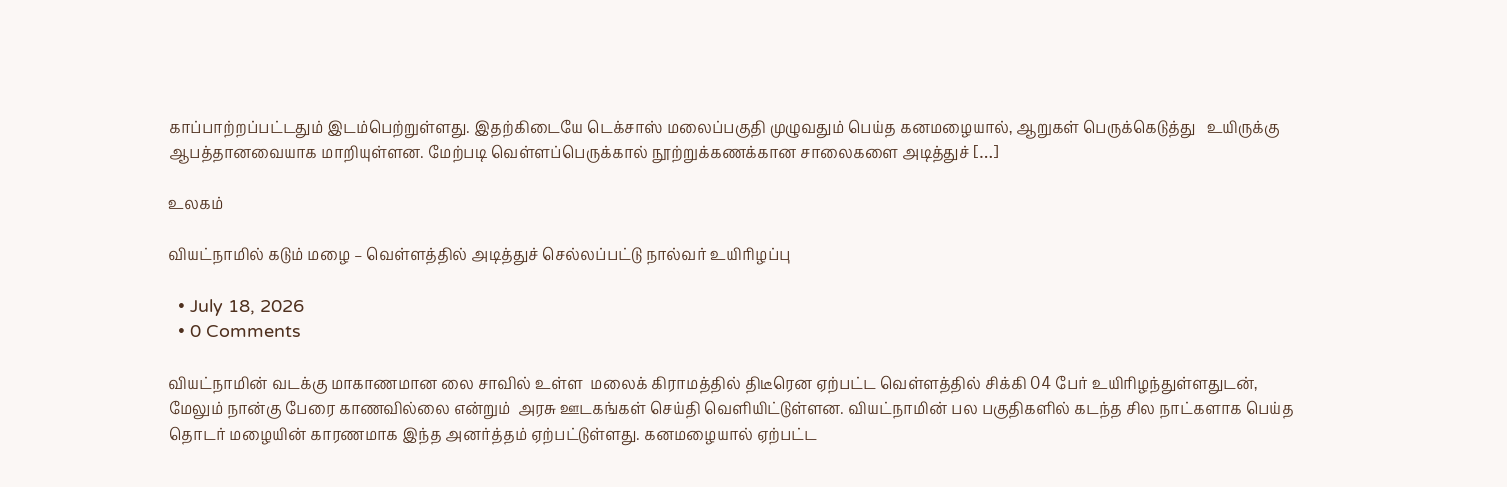காப்பாற்றப்பட்டதும் இடம்பெற்றுள்ளது. இதற்கிடையே டெக்சாஸ் மலைப்பகுதி முழுவதும் பெய்த கனமழையால், ஆறுகள் பெருக்கெடுத்து   உயிருக்கு ஆபத்தானவையாக மாறியுள்ளன. மேற்படி வெள்ளப்பெருக்கால் நூற்றுக்கணக்கான சாலைகளை அடித்துச் […]

உலகம்

வியட்நாமில் கடும் மழை – வெள்ளத்தில் அடித்துச் செல்லப்பட்டு நால்வர் உயிரிழப்பு

  • July 18, 2026
  • 0 Comments

வியட்நாமின் வடக்கு மாகாணமான லை சாவில் உள்ள  மலைக் கிராமத்தில் திடீரென ஏற்பட்ட வெள்ளத்தில் சிக்கி 04 பேர் உயிரிழந்துள்ளதுடன், மேலும் நான்கு பேரை காணவில்லை என்றும்  அரசு ஊடகங்கள் செய்தி வெளியிட்டுள்ளன. வியட்நாமின் பல பகுதிகளில் கடந்த சில நாட்களாக பெய்த தொடர் மழையின் காரணமாக இந்த அனர்த்தம் ஏற்பட்டுள்ளது. கனமழையால் ஏற்பட்ட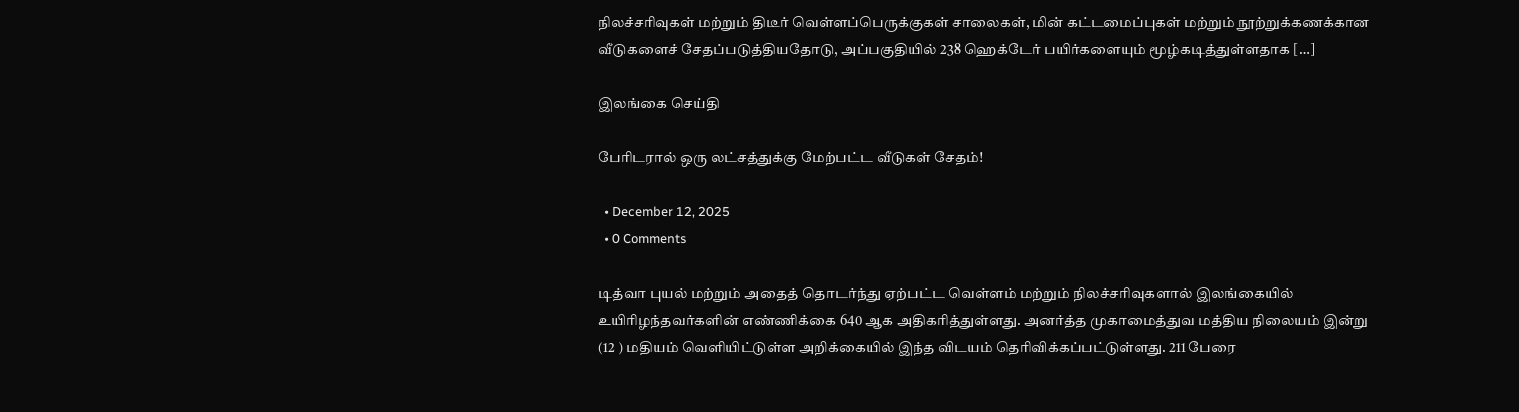நிலச்சரிவுகள் மற்றும் திடீர் வெள்ளப்பெருக்குகள் சாலைகள், மின் கட்டமைப்புகள் மற்றும் நூற்றுக்கணக்கான வீடுகளைச் சேதப்படுத்தியதோடு, அப்பகுதியில் 238 ஹெக்டேர் பயிர்களையும் மூழ்கடித்துள்ளதாக […]

இலங்கை செய்தி

பேரிடரால் ஒரு லட்சத்துக்கு மேற்பட்ட வீடுகள் சேதம்!

  • December 12, 2025
  • 0 Comments

டித்வா புயல் மற்றும் அதைத் தொடர்ந்து ஏற்பட்ட வெள்ளம் மற்றும் நிலச்சரிவுகளால் இலங்கையில் உயிரிழந்தவர்களின் எண்ணிக்கை 640 ஆக அதிகரித்துள்ளது. அனர்த்த முகாமைத்துவ மத்திய நிலையம் இன்று (12 ) மதியம் வெளியிட்டுள்ள அறிக்கையில் இந்த விடயம் தெரிவிக்கப்பட்டுள்ளது. 211 பேரை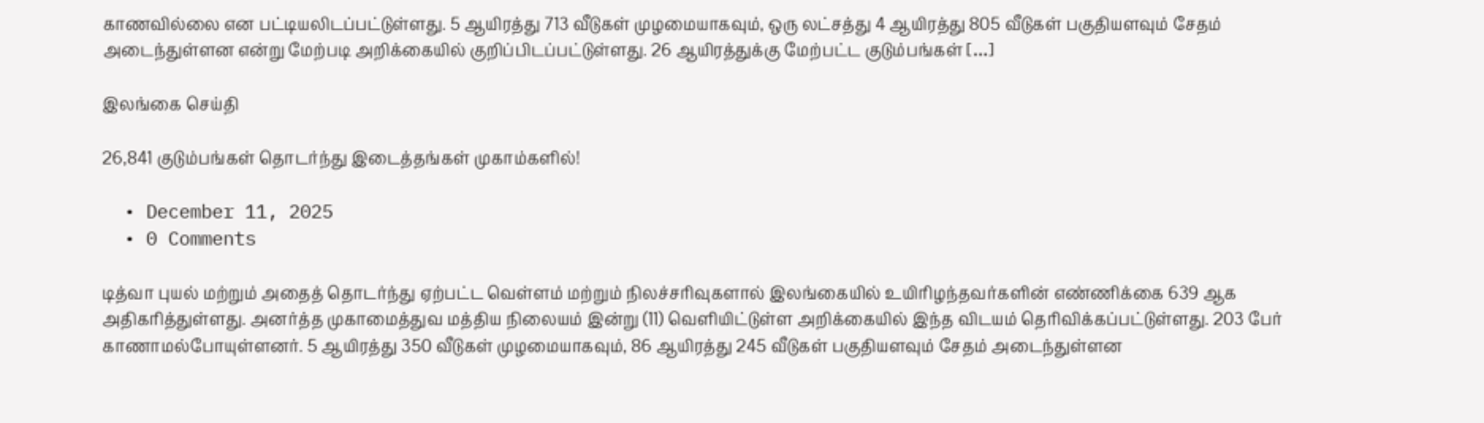காணவில்லை என பட்டியலிடப்பட்டுள்ளது. 5 ஆயிரத்து 713 வீடுகள் முழமையாகவும், ஒரு லட்சத்து 4 ஆயிரத்து 805 வீடுகள் பகுதியளவும் சேதம் அடைந்துள்ளன என்று மேற்படி அறிக்கையில் குறிப்பிடப்பட்டுள்ளது. 26 ஆயிரத்துக்கு மேற்பட்ட குடும்பங்கள் […]

இலங்கை செய்தி

26,841 குடும்பங்கள் தொடர்ந்து இடைத்தங்கள் முகாம்களில்!

  • December 11, 2025
  • 0 Comments

டித்வா புயல் மற்றும் அதைத் தொடர்ந்து ஏற்பட்ட வெள்ளம் மற்றும் நிலச்சரிவுகளால் இலங்கையில் உயிரிழந்தவர்களின் எண்ணிக்கை 639 ஆக அதிகரித்துள்ளது. அனர்த்த முகாமைத்துவ மத்திய நிலையம் இன்று (11) வெளியிட்டுள்ள அறிக்கையில் இந்த விடயம் தெரிவிக்கப்பட்டுள்ளது. 203 பேர் காணாமல்போயுள்ளனர். 5 ஆயிரத்து 350 வீடுகள் முழமையாகவும், 86 ஆயிரத்து 245 வீடுகள் பகுதியளவும் சேதம் அடைந்துள்ளன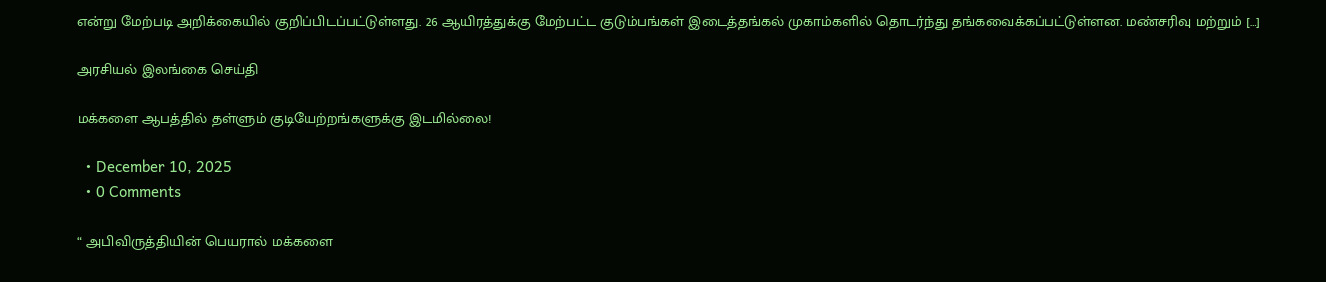என்று மேற்படி அறிக்கையில் குறிப்பிடப்பட்டுள்ளது. 26 ஆயிரத்துக்கு மேற்பட்ட குடும்பங்கள் இடைத்தங்கல் முகாம்களில் தொடர்ந்து தங்கவைக்கப்பட்டுள்ளன. மண்சரிவு மற்றும் […]

அரசியல் இலங்கை செய்தி

மக்களை ஆபத்தில் தள்ளும் குடியேற்றங்களுக்கு இடமில்லை!

  • December 10, 2025
  • 0 Comments

“ அபிவிருத்தியின் பெயரால் மக்களை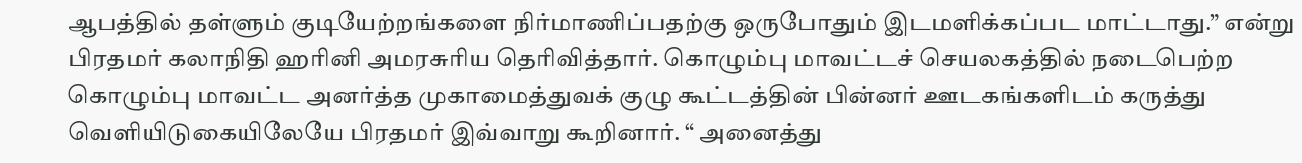ஆபத்தில் தள்ளும் குடியேற்றங்களை நிர்மாணிப்பதற்கு ஒருபோதும் இடமளிக்கப்பட மாட்டாது.” என்று பிரதமர் கலாநிதி ஹரினி அமரசுரிய தெரிவித்தார். கொழும்பு மாவட்டச் செயலகத்தில் நடைபெற்ற கொழும்பு மாவட்ட அனர்த்த முகாமைத்துவக் குழு கூட்டத்தின் பின்னர் ஊடகங்களிடம் கருத்து வெளியிடுகையிலேயே பிரதமர் இவ்வாறு கூறினார். “ அனைத்து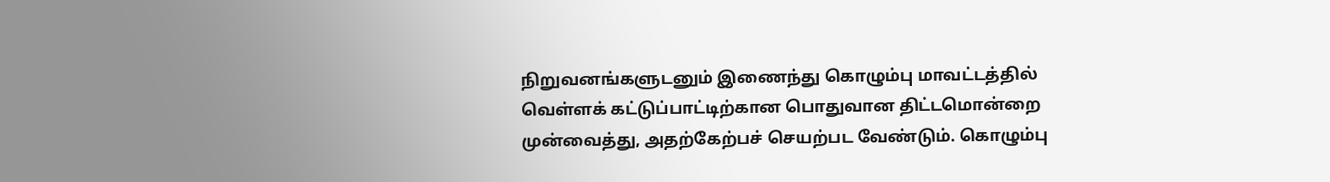நிறுவனங்களுடனும் இணைந்து கொழும்பு மாவட்டத்தில் வெள்ளக் கட்டுப்பாட்டிற்கான பொதுவான திட்டமொன்றை முன்வைத்து, அதற்கேற்பச் செயற்பட வேண்டும். கொழும்பு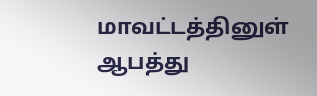மாவட்டத்தினுள் ஆபத்து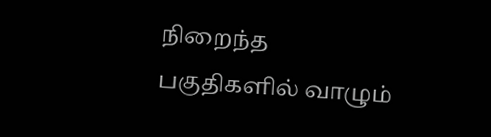நிறைந்த பகுதிகளில் வாழும்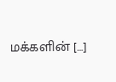மக்களின் […]